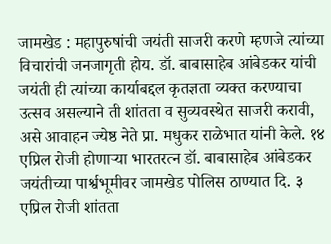जामखेड : महापुरुषांची जयंती साजरी करणे म्हणजे त्यांच्या विचारांची जनजागृती होय. डॉ. बाबासाहेब आंबेडकर यांची जयंती ही त्यांच्या कार्याबद्दल कृतज्ञता व्यक्त करण्याचा उत्सव असल्याने ती शांतता व सुव्यवस्थेत साजरी करावी, असे आवाहन ज्येष्ठ नेते प्रा. मधुकर राळेभात यांनी केले. १४ एप्रिल रोजी होणाऱ्या भारतरत्न डॉ. बाबासाहेब आंबेडकर जयंतीच्या पार्श्वभूमीवर जामखेड पोलिस ठाण्यात दि. ३ एप्रिल रोजी शांतता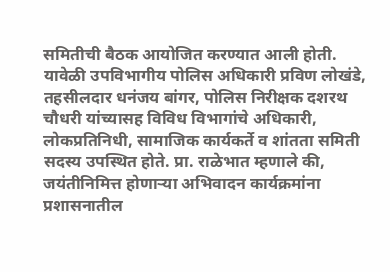समितीची बैठक आयोजित करण्यात आली होती. यावेळी उपविभागीय पोलिस अधिकारी प्रविण लोखंडे, तहसीलदार धनंजय बांगर, पोलिस निरीक्षक दशरथ चौधरी यांच्यासह विविध विभागांचे अधिकारी, लोकप्रतिनिधी, सामाजिक कार्यकर्ते व शांतता समिती सदस्य उपस्थित होते. प्रा. राळेभात म्हणाले की, जयंतीनिमित्त होणाऱ्या अभिवादन कार्यक्रमांना प्रशासनातील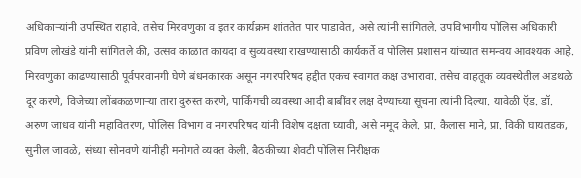अधिकाऱ्यांनी उपस्थित राहावे. तसेच मिरवणुका व इतर कार्यक्रम शांततेत पार पाडावेत, असे त्यांनी सांगितले. उपविभागीय पोलिस अधिकारी प्रविण लोखंडे यांनी सांगितले की, उत्सव काळात कायदा व सुव्यवस्था राखण्यासाठी कार्यकर्ते व पोलिस प्रशासन यांच्यात समन्वय आवश्यक आहे. मिरवणुका काढण्यासाठी पूर्वपरवानगी घेणे बंधनकारक असून नगरपरिषद हद्दीत एकच स्वागत कक्ष उभारावा. तसेच वाहतूक व्यवस्थेतील अडथळे दूर करणे, विजेच्या लोंबकळणाऱ्या तारा दुरुस्त करणे, पार्किंगची व्यवस्था आदी बाबींवर लक्ष देण्याच्या सूचना त्यांनी दिल्या. यावेळी ऍड. डॉ. अरुण जाधव यांनी महावितरण, पोलिस विभाग व नगरपरिषद यांनी विशेष दक्षता घ्यावी, असे नमूद केले. प्रा. कैलास माने, प्रा. विकी घायतडक, सुनील जावळे, संध्या सोनवणे यांनीही मनोगते व्यक्त केली. बैठकीच्या शेवटी पोलिस निरीक्षक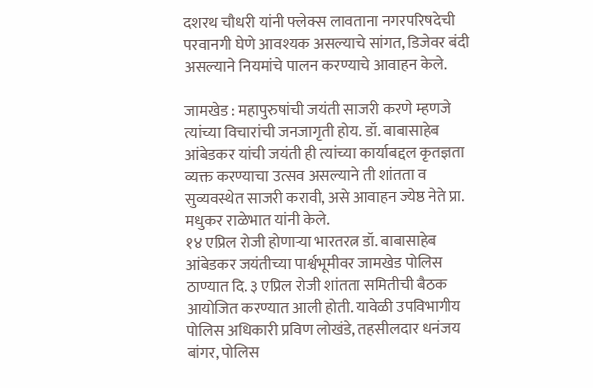दशरथ चौधरी यांनी फ्लेक्स लावताना नगरपरिषदेची परवानगी घेणे आवश्यक असल्याचे सांगत, डिजेवर बंदी असल्याने नियमांचे पालन करण्याचे आवाहन केले.

जामखेड : महापुरुषांची जयंती साजरी करणे म्हणजे त्यांच्या विचारांची जनजागृती होय. डॉ. बाबासाहेब आंबेडकर यांची जयंती ही त्यांच्या कार्याबद्दल कृतज्ञता व्यक्त करण्याचा उत्सव असल्याने ती शांतता व सुव्यवस्थेत साजरी करावी, असे आवाहन ज्येष्ठ नेते प्रा. मधुकर राळेभात यांनी केले.
१४ एप्रिल रोजी होणाऱ्या भारतरत्न डॉ. बाबासाहेब आंबेडकर जयंतीच्या पार्श्वभूमीवर जामखेड पोलिस ठाण्यात दि. ३ एप्रिल रोजी शांतता समितीची बैठक आयोजित करण्यात आली होती. यावेळी उपविभागीय पोलिस अधिकारी प्रविण लोखंडे, तहसीलदार धनंजय बांगर, पोलिस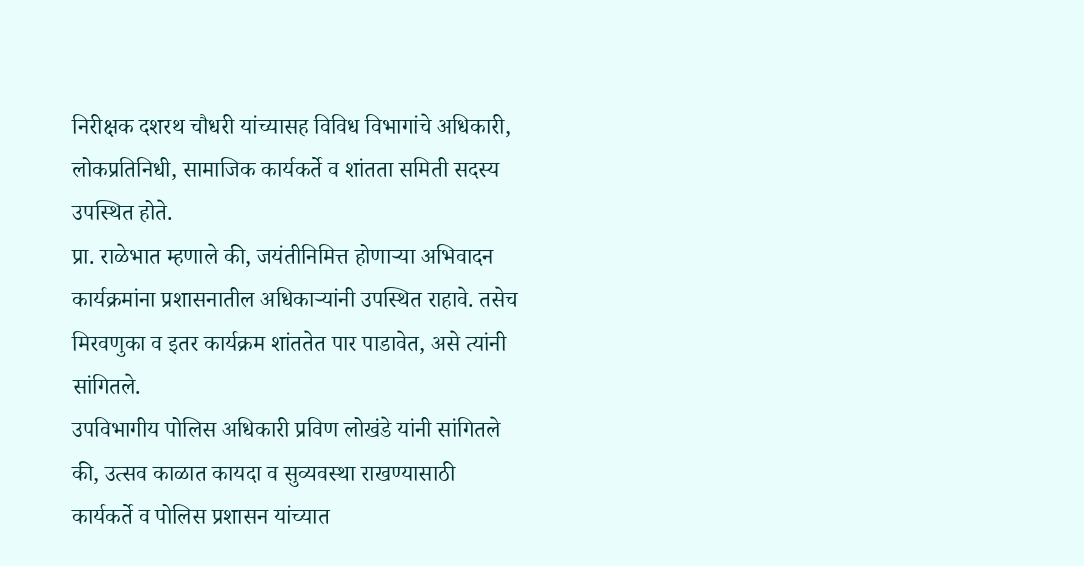निरीक्षक दशरथ चौधरी यांच्यासह विविध विभागांचे अधिकारी, लोकप्रतिनिधी, सामाजिक कार्यकर्ते व शांतता समिती सदस्य उपस्थित होते.
प्रा. राळेभात म्हणाले की, जयंतीनिमित्त होणाऱ्या अभिवादन कार्यक्रमांना प्रशासनातील अधिकाऱ्यांनी उपस्थित राहावे. तसेच मिरवणुका व इतर कार्यक्रम शांततेत पार पाडावेत, असे त्यांनी सांगितले.
उपविभागीय पोलिस अधिकारी प्रविण लोखंडे यांनी सांगितले की, उत्सव काळात कायदा व सुव्यवस्था राखण्यासाठी कार्यकर्ते व पोलिस प्रशासन यांच्यात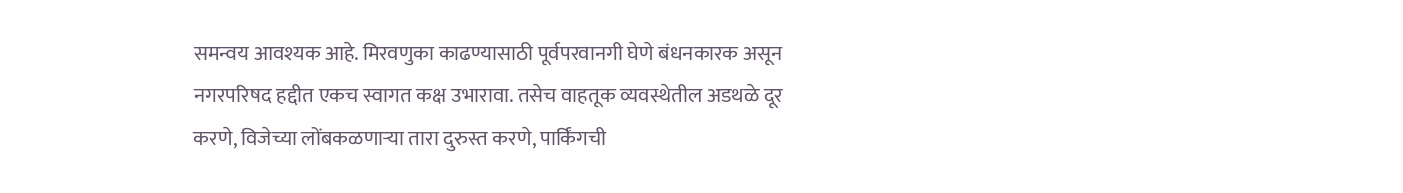समन्वय आवश्यक आहे. मिरवणुका काढण्यासाठी पूर्वपरवानगी घेणे बंधनकारक असून नगरपरिषद हद्दीत एकच स्वागत कक्ष उभारावा. तसेच वाहतूक व्यवस्थेतील अडथळे दूर करणे, विजेच्या लोंबकळणाऱ्या तारा दुरुस्त करणे, पार्किंगची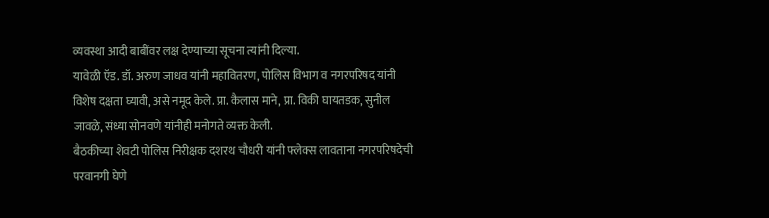व्यवस्था आदी बाबींवर लक्ष देण्याच्या सूचना त्यांनी दिल्या.
यावेळी ऍड. डॉ. अरुण जाधव यांनी महावितरण, पोलिस विभाग व नगरपरिषद यांनी विशेष दक्षता घ्यावी, असे नमूद केले. प्रा. कैलास माने, प्रा. विकी घायतडक, सुनील जावळे, संध्या सोनवणे यांनीही मनोगते व्यक्त केली.
बैठकीच्या शेवटी पोलिस निरीक्षक दशरथ चौधरी यांनी फ्लेक्स लावताना नगरपरिषदेची परवानगी घेणे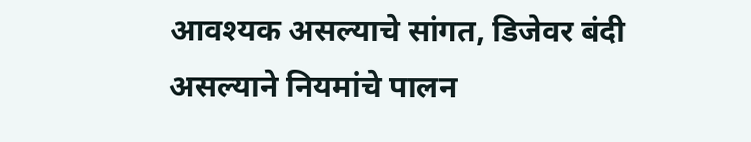आवश्यक असल्याचे सांगत, डिजेवर बंदी असल्याने नियमांचे पालन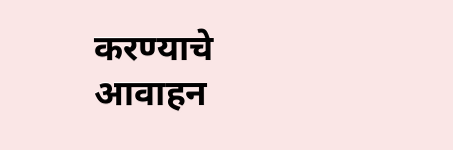करण्याचे आवाहन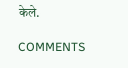केले.

COMMENTS